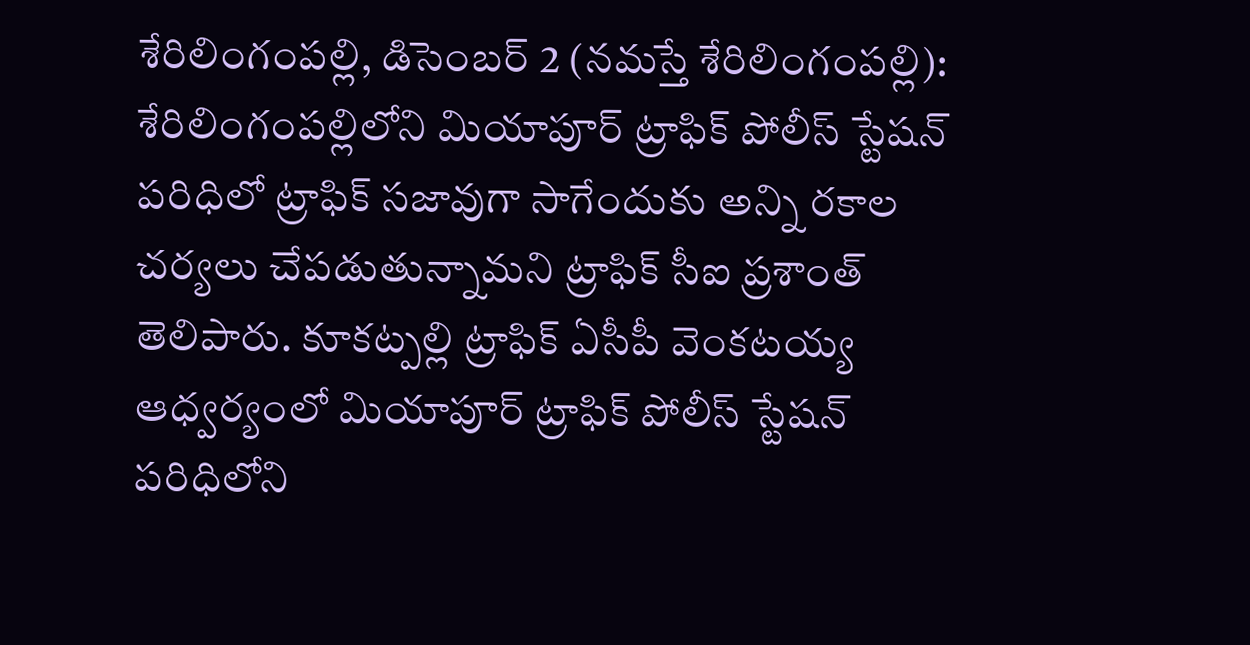శేరిలింగంపల్లి, డిసెంబర్ 2 (నమస్తే శేరిలింగంపల్లి): శేరిలింగంపల్లిలోని మియాపూర్ ట్రాఫిక్ పోలీస్ స్టేషన్ పరిధిలో ట్రాఫిక్ సజావుగా సాగేందుకు అన్ని రకాల చర్యలు చేపడుతున్నామని ట్రాఫిక్ సీఐ ప్రశాంత్ తెలిపారు. కూకట్పల్లి ట్రాఫిక్ ఏసీపీ వెంకటయ్య ఆధ్వర్యంలో మియాపూర్ ట్రాఫిక్ పోలీస్ స్టేషన్ పరిధిలోని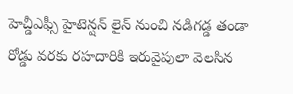హెచ్డీఎఫ్సీ హైటెన్షన్ లైన్ నుంచి నడిగడ్డ తండా రోడ్డు వరకు రహదారికి ఇరువైపులా వెలసిన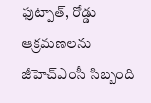ఫుట్పాత్, రోడ్డు ఆక్రమణలను జీహెచ్ఎంసీ సిబ్బంది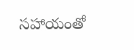సహాయంతో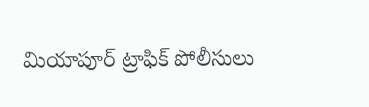మియాపూర్ ట్రాఫిక్ పోలీసులు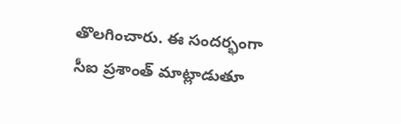తొలగించారు. ఈ సందర్భంగా సీఐ ప్రశాంత్ మాట్లాడుతూ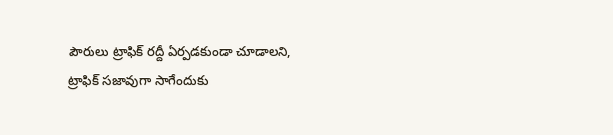పౌరులు ట్రాఫిక్ రద్దీ ఏర్పడకుండా చూడాలని, ట్రాఫిక్ సజావుగా సాగేందుకు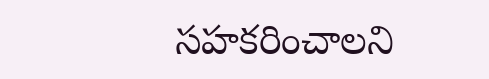సహకరించాలని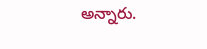అన్నారు.